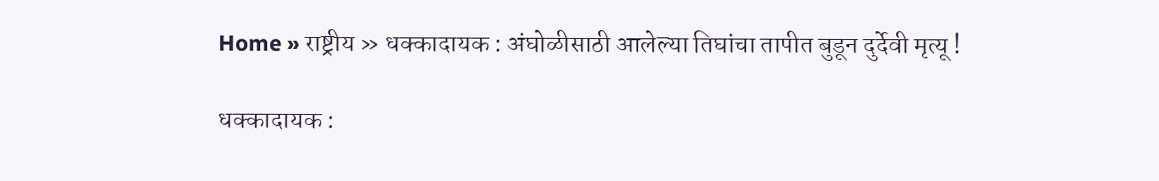Home » राष्ट्रीय » धक्कादायक : अंघोळीसाठी आलेल्या तिघांचा तापीत बुडून दुर्देवी मृत्यू !

धक्कादायक :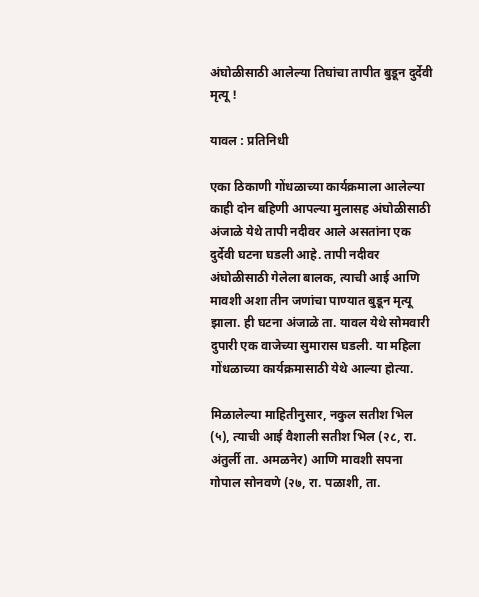अंघोळीसाठी आलेल्या तिघांचा तापीत बुडून दुर्देवी मृत्यू !

यावल : प्रतिनिधी

एका ठिकाणी गोंधळाच्या कार्यक्रमाला आलेल्या काही दोन बहिणी आपल्या मुलासह अंघोळीसाठी अंजाळे येथे तापी नदीवर आले असतांना एक दुर्देवी घटना घडली आहे. तापी नदीवर अंघोळीसाठी गेलेला बालक, त्याची आई आणि मावशी अशा तीन जणांचा पाण्यात बुडून मृत्यू झाला. ही घटना अंजाळे ता. यावल येथे सोमवारी दुपारी एक वाजेच्या सुमारास घडली. या महिला गोंधळाच्या कार्यक्रमासाठी येथे आल्या होत्या.

मिळालेल्या माहितीनुसार, नकुल सतीश भिल (५), त्याची आई वैशाली सतीश भिल (२८, रा. अंतुर्ली ता. अमळनेर) आणि मावशी सपना गोपाल सोनवणे (२७, रा. पळाशी, ता.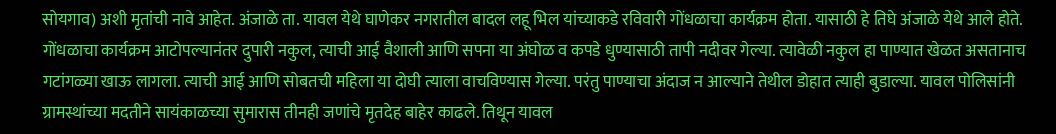सोयगाव) अशी मृतांची नावे आहेत. अंजाळे ता. यावल येथे घाणेकर नगरातील बादल लहू भिल यांच्याकडे रविवारी गोंधळाचा कार्यक्रम होता. यासाठी हे तिघे अंजाळे येथे आले होते. गोंधळाचा कार्यक्रम आटोपल्यानंतर दुपारी नकुल, त्याची आई वैशाली आणि सपना या अंघोळ व कपडे धुण्यासाठी तापी नदीवर गेल्या. त्यावेळी नकुल हा पाण्यात खेळत असतानाच गटांगळ्या खाऊ लागला. त्याची आई आणि सोबतची महिला या दोघी त्याला वाचविण्यास गेल्या. परंतु पाण्याचा अंदाज न आल्याने तेथील डोहात त्याही बुडाल्या. यावल पोलिसांनी ग्रामस्थांच्या मदतीने सायंकाळच्या सुमारास तीनही जणांचे मृतदेह बाहेर काढले. तिथून यावल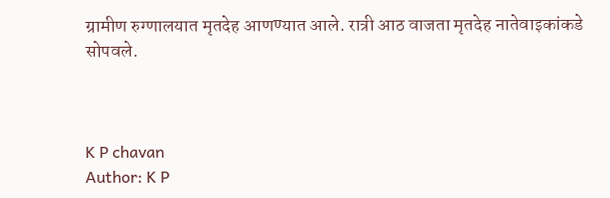ग्रामीण रुग्णालयात मृतदेह आणण्यात आले. रात्री आठ वाजता मृतदेह नातेवाइकांकडे सोपवले.



K P chavan
Author: K P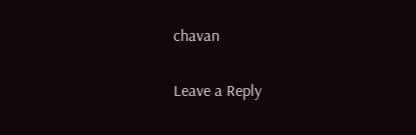chavan

Leave a Reply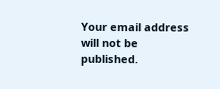Your email address will not be published.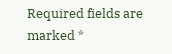Required fields are marked *